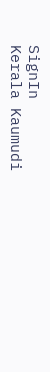SignIn
Kerala Kaumudi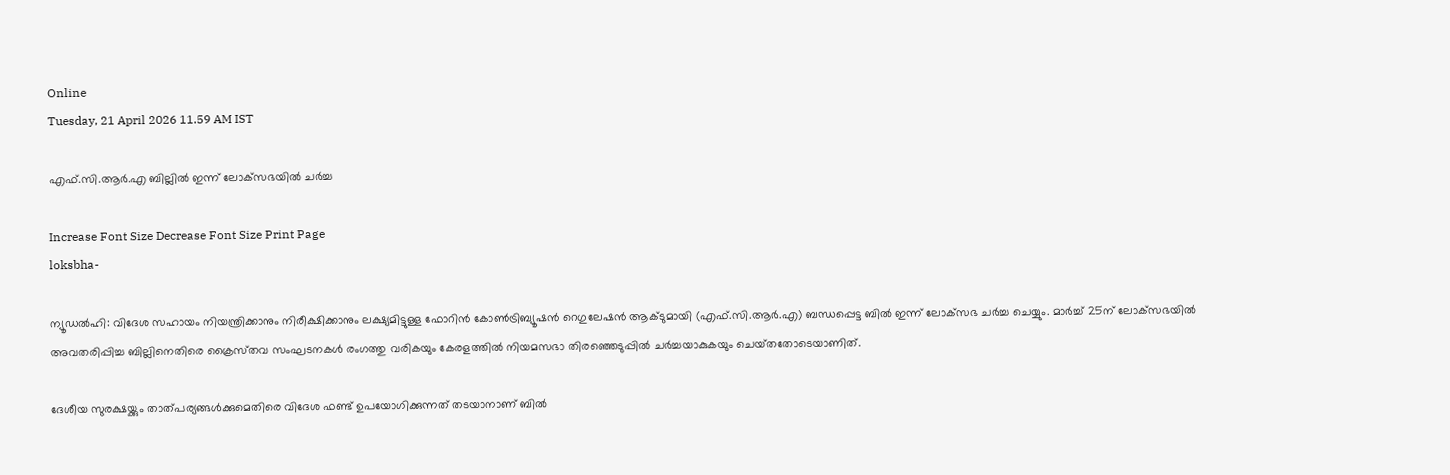Online
Tuesday, 21 April 2026 11.59 AM IST

എഫ്.സി.ആർ.എ ബില്ലിൽ ഇന്ന് ലോക്‌സഭയിൽ ചർച്ച

Increase Font Size Decrease Font Size Print Page
loksbha-

ന്യൂഡൽഹി: വിദേശ സഹായം നിയന്ത്രിക്കാനും നിരീക്ഷിക്കാനും ലക്ഷ്യമിട്ടുള്ള ഫോറിൻ കോൺട്രിബ്യൂഷൻ റെഗുലേഷൻ ആക്‌ടുമായി (എഫ്.സി.ആർ.എ) ബന്ധപ്പെട്ട ബിൽ ഇന്ന് ലോക്‌സഭ ചർച്ച ചെയ്യും. മാർച്ച് 25ന് ലോക്‌സഭയിൽ അവതരിപ്പിച്ച ബില്ലിനെതിരെ ക്രൈസ്‌തവ സംഘടനകൾ രംഗത്തു വരികയും കേരളത്തിൽ നിയമസഭാ തിരഞ്ഞെടുപ്പിൽ ചർച്ചയാകുകയും ചെയ്‌തതോടെയാണിത്.

ദേശീയ സുരക്ഷയ്ക്കും താത്പര്യങ്ങൾക്കുമെതിരെ വിദേശ ഫണ്ട് ഉപയോഗിക്കുന്നത് തടയാനാണ് ബിൽ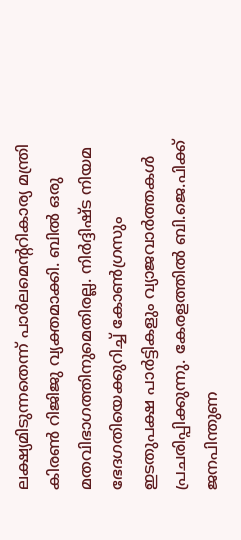ലക്ഷ്യമിടുന്നതെന്ന് പാർലമെന്ററികാര്യ മന്ത്രി കിരൺ റിജിജു വ്യക്തമാക്കി. ബിൽ ഒരു മതവിഭാഗത്തിനുമെതിരല്ല. നിർദ്ദിഷ്ട നിയമ ഭേദഗതിയെക്കുറിച്ച് കോൺഗ്രസും ഇടതുപക്ഷ പാർട്ടികളും വ്യാജവാർത്തകൾ പ്രചരിപ്പിക്കുന്നു. കേരളത്തിൽ ബി.ജെ.പിക്ക് ജനപിന്തുണ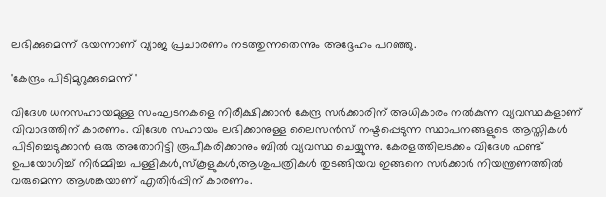ലഭിക്കുമെന്ന് ഭയന്നാണ് വ്യാജ പ്രചാരണം നടത്തുന്നതെന്നും അദ്ദേഹം പറഞ്ഞു.

'കേന്ദ്രം പിടിമുറുക്കുമെന്ന് '

വിദേശ ധനസഹായമുള്ള സംഘടനകളെ നിരീക്ഷിക്കാൻ കേന്ദ്ര സർക്കാരിന് അധികാരം നൽകുന്ന വ്യവസ്ഥകളാണ് വിവാദത്തിന് കാരണം. വിദേശ സഹായം ലഭിക്കാനുള്ള ലൈസൻസ് നഷ്ടപ്പെടുന്ന സ്ഥാപനങ്ങളുടെ ആസ്തികൾ പിടിച്ചെടുക്കാൻ ഒരു അതോറിട്ടി രൂപീകരിക്കാനും ബിൽ വ്യവസ്ഥ ചെയ്യുന്നു. കേരളത്തിലടക്കം വിദേശ ഫണ്ട് ഉപയോഗിച്ച് നിർമ്മിച്ച പള്ളികൾ,സ്‌കൂളുകൾ,ആശുപത്രികൾ തുടങ്ങിയവ ഇങ്ങനെ സർക്കാർ നിയന്ത്രണത്തിൽ വരുമെന്ന ആശങ്കയാണ് എതിർപ്പിന് കാരണം.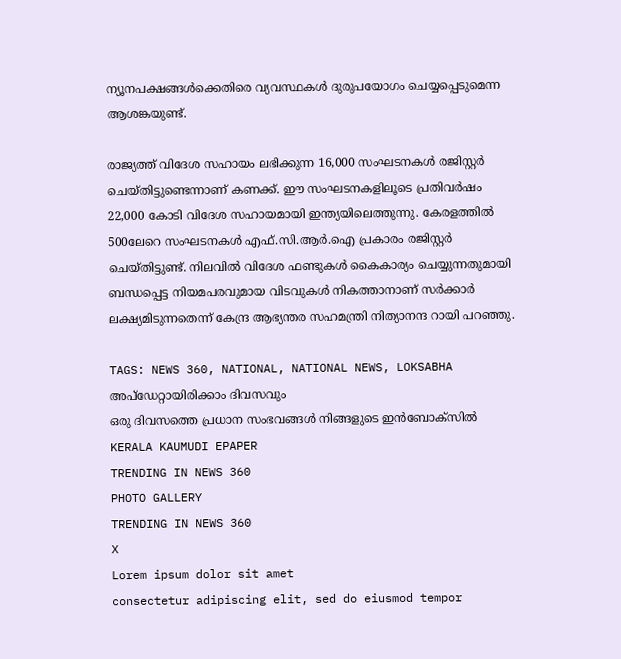ന്യൂനപക്ഷങ്ങൾക്കെതിരെ വ്യവസ്ഥകൾ ദുരുപയോഗം ചെയ്യപ്പെടുമെന്ന ആശങ്കയുണ്ട്.

രാജ്യത്ത് വിദേശ സഹായം ലഭിക്കുന്ന 16,000 സംഘടനകൾ രജിസ്റ്റർ ചെയ്തിട്ടുണ്ടെന്നാണ് കണക്ക്. ഈ സംഘടനകളിലൂടെ പ്രതിവർഷം 22,000 കോടി വിദേശ സഹായമായി ഇന്ത്യയിലെത്തുന്നു. കേരളത്തിൽ 500ലേറെ സംഘടനകൾ എഫ്.സി.ആർ.ഐ പ്രകാരം രജിസ്റ്റർ ചെയ്‌തിട്ടുണ്ട്. നിലവിൽ വിദേശ ഫണ്ടുകൾ കൈകാര്യം ചെയ്യുന്നതുമായി ബന്ധപ്പെട്ട നിയമപരവുമായ വിടവുകൾ നികത്താനാണ് സർക്കാർ ലക്ഷ്യമിടുന്നതെന്ന് കേന്ദ്ര ആഭ്യന്തര സഹമന്ത്രി നിത്യാനന്ദ റായി പറഞ്ഞു.

TAGS: NEWS 360, NATIONAL, NATIONAL NEWS, LOKSABHA
അപ്ഡേറ്റായിരിക്കാം ദിവസവും
ഒരു ദിവസത്തെ പ്രധാന സംഭവങ്ങൾ നിങ്ങളുടെ ഇൻബോക്സിൽ
KERALA KAUMUDI EPAPER
TRENDING IN NEWS 360
PHOTO GALLERY
TRENDING IN NEWS 360
X
Lorem ipsum dolor sit amet
consectetur adipiscing elit, sed do eiusmod tempor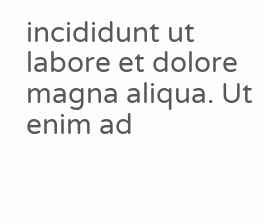incididunt ut labore et dolore magna aliqua. Ut enim ad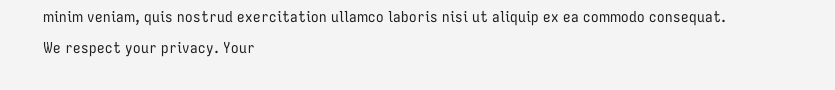minim veniam, quis nostrud exercitation ullamco laboris nisi ut aliquip ex ea commodo consequat.
We respect your privacy. Your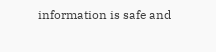information is safe and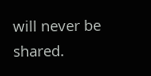will never be shared.